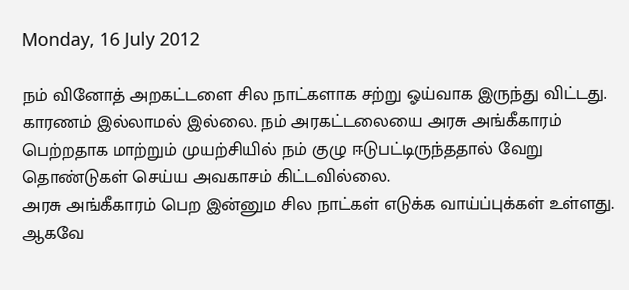Monday, 16 July 2012

நம் வினோத் அறகட்டளை சில நாட்களாக சற்று ஓய்வாக இருந்து விட்டது.
காரணம் இல்லாமல் இல்லை. நம் அரகட்டலையை அரசு அங்கீகாரம் பெற்றதாக மாற்றும் முயற்சியில் நம் குழு ஈடுபட்டிருந்ததால் வேறு தொண்டுகள் செய்ய அவகாசம் கிட்டவில்லை.
அரசு அங்கீகாரம் பெற இன்னும சில நாட்கள் எடுக்க வாய்ப்புக்கள் உள்ளது.
ஆகவே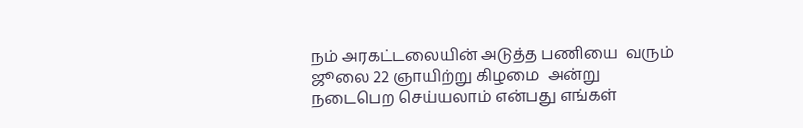நம் அரகட்டலையின் அடுத்த பணியை  வரும் ஜூலை 22 ஞாயிற்று கிழமை  அன்று  நடைபெற செய்யலாம் என்பது எங்கள்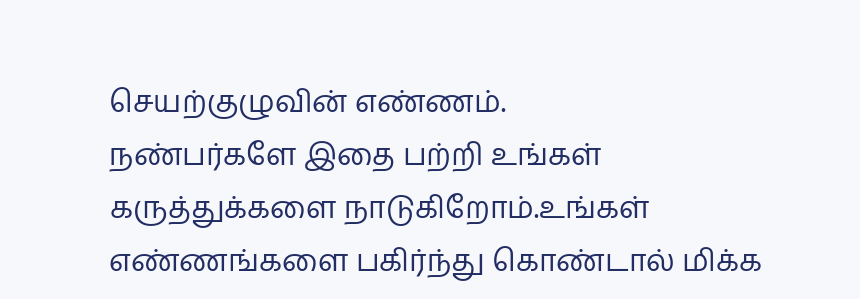செயற்குழுவின் எண்ணம்.
நண்பர்களே இதை பற்றி உங்கள் கருத்துக்களை நாடுகிறோம்.உங்கள் எண்ணங்களை பகிர்ந்து கொண்டால் மிக்க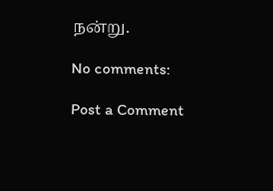நன்று.

No comments:

Post a Comment